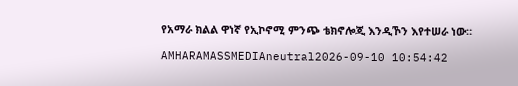የአማራ ክልል ዋነኛ የኢኮኖሚ ምንጭ ቴክኖሎጂ እንዲኾን እየተሠራ ነው።

AMHARAMASSMEDIAneutral2026-09-10 10:54:42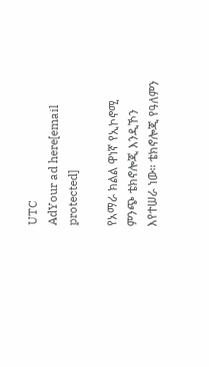UTC
AdYour ad here[email protected]

የአማራ ክልል ዋነኛ የኢኮኖሚ ምንጭ ቴክኖሎጂ እንዲኾን እየተሠራ ነው። ቴክኖሎጂ የዓለምን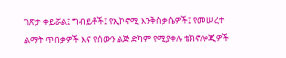ገጽታ ቀይሯል፤ ግብይቶች፤ የኢኮኖሚ እንቅስቃሴዎች፤ የመሠረተ ልማት ጥበቃዎች እና የሰውን ልጅ ድካም የሚያቀሉ ቴክኖሎጂዎች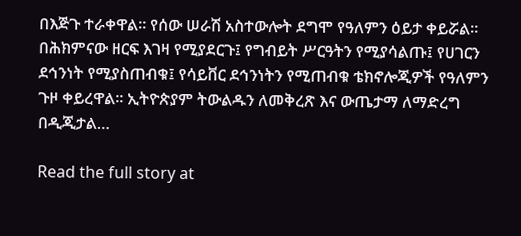በእጅጉ ተራቀዋል። የሰው ሠራሽ አስተውሎት ደግሞ የዓለምን ዕይታ ቀይሯል። በሕክምናው ዘርፍ እገዛ የሚያደርጉ፤ የግብይት ሥርዓትን የሚያሳልጡ፤ የሀገርን ደኅንነት የሚያስጠብቁ፤ የሳይቨር ደኅንነትን የሚጠብቁ ቴክኖሎጂዎች የዓለምን ጉዞ ቀይረዋል። ኢትዮጵያም ትውልዱን ለመቅረጽ እና ውጤታማ ለማድረግ በዲጂታል…

Read the full story at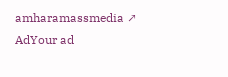amharamassmedia ↗
AdYour ad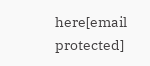here[email protected]